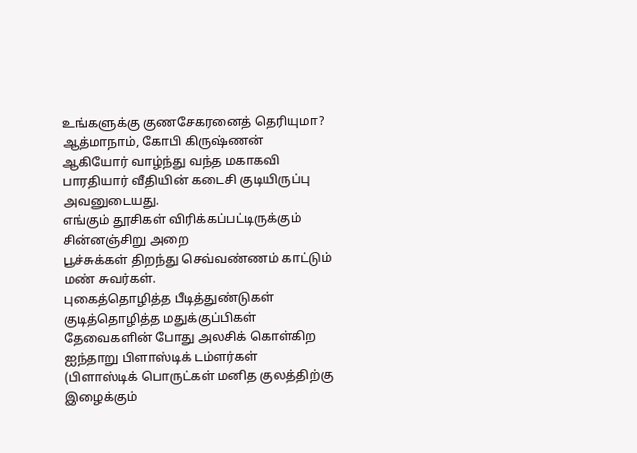உங்களுக்கு குணசேகரனைத் தெரியுமா?
ஆத்மாநாம், கோபி கிருஷ்ணன்
ஆகியோர் வாழ்ந்து வந்த மகாகவி
பாரதியார் வீதியின் கடைசி குடியிருப்பு
அவனுடையது.
எங்கும் தூசிகள் விரிக்கப்பட்டிருக்கும்
சின்னஞ்சிறு அறை
பூச்சுக்கள் திறந்து செவ்வண்ணம் காட்டும்
மண் சுவர்கள்.
புகைத்தொழித்த பீடித்துண்டுகள்
குடித்தொழித்த மதுக்குப்பிகள்
தேவைகளின் போது அலசிக் கொள்கிற
ஐந்தாறு பிளாஸ்டிக் டம்ளர்கள்
(பிளாஸ்டிக் பொருட்கள் மனித குலத்திற்கு
இழைக்கும்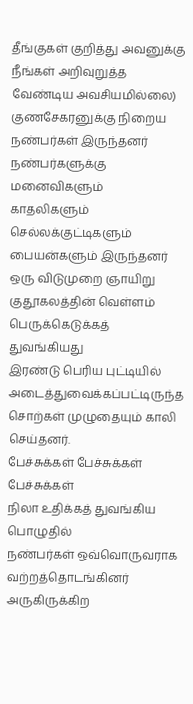தீங்குகள் குறித்து அவனுக்கு
நீங்கள் அறிவுறுத்த வேண்டிய அவசியமில்லை)
குணசேகரனுக்கு நிறைய நண்பர்கள் இருந்தனர்
நண்பர்களுக்கு மனைவிகளும்
காதலிகளும் செல்லக்குட்டிகளும்
பையன்களும் இருந்தனர்
ஒரு விடுமுறை ஞாயிறு
குதூகலத்தின் வெள்ளம்
பெருக்கெடுக்கத் துவங்கியது
இரண்டு பெரிய புட்டியில்
அடைத்துவைக்கப்பட்டிருந்த
சொற்கள் முழுதையும் காலி செய்தனர்.
பேச்சுக்கள் பேச்சுக்கள் பேச்சுக்கள்
நிலா உதிக்கத் துவங்கிய பொழுதில்
நண்பர்கள் ஒவ்வொருவராக
வற்றத்தொடங்கினர்
அருகிருக்கிற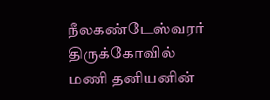நீலகண்டேஸ்வரர் திருக்கோவில்
மணி தனியனின்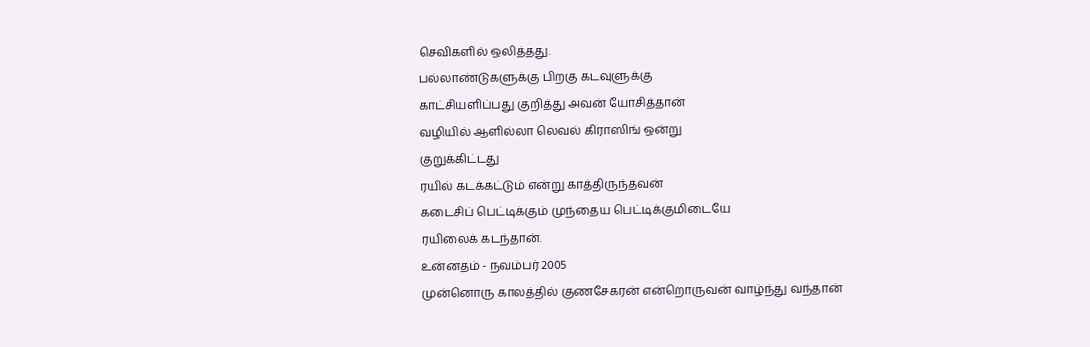செவிகளில் ஒலித்தது.
பல்லாண்டுகளுக்கு பிறகு கடவுளுக்கு
காட்சியளிப்பது குறித்து அவன் யோசித்தான்
வழியில் ஆளில்லா லெவல் கிராஸிங் ஒன்று
குறுக்கிட்டது
ரயில் கடக்கட்டும் என்று காத்திருந்தவன்
கடைசிப் பெட்டிக்கும் முந்தைய பெட்டிக்குமிடையே
ரயிலைக் கடந்தான்.
உன்னதம் - நவம்பர் 2005
முன்னொரு காலத்தில் குணசேகரன் என்றொருவன் வாழ்ந்து வந்தான்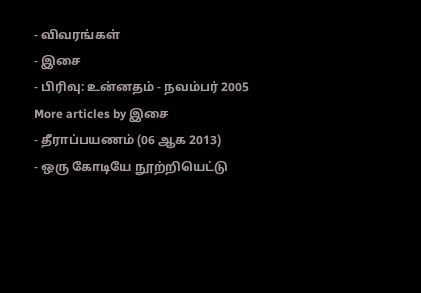- விவரங்கள்
- இசை
- பிரிவு: உன்னதம் - நவம்பர் 2005
More articles by இசை
- தீராப்பயணம் (06 ஆக 2013)
- ஒரு கோடியே நூற்றியெட்டு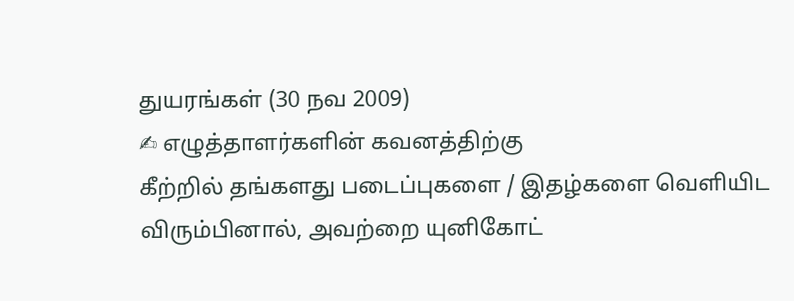துயரங்கள் (30 நவ 2009)
✍ எழுத்தாளர்களின் கவனத்திற்கு
கீற்றில் தங்களது படைப்புகளை / இதழ்களை வெளியிட விரும்பினால், அவற்றை யுனிகோட்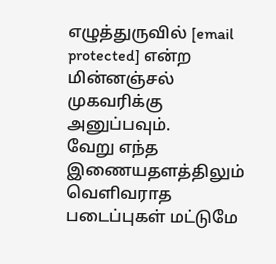எழுத்துருவில் [email protected] என்ற மின்னஞ்சல் முகவரிக்கு அனுப்பவும்.
வேறு எந்த இணையதளத்திலும் வெளிவராத படைப்புகள் மட்டுமே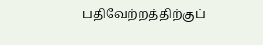பதிவேற்றத்திற்குப்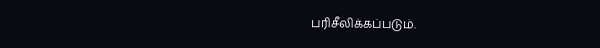பரிசீலிக்கப்படும்.